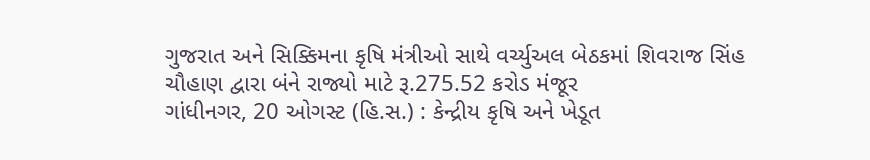ગુજરાત અને સિક્કિમના કૃષિ મંત્રીઓ સાથે વર્ચ્યુઅલ બેઠકમાં શિવરાજ સિંહ ચૌહાણ દ્વારા બંને રાજ્યો માટે રૂ.275.52 કરોડ મંજૂર
ગાંધીનગર, 20 ઓગસ્ટ (હિ.સ.) : કેન્દ્રીય કૃષિ અને ખેડૂત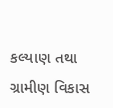કલ્યાણ તથા ગ્રામીણ વિકાસ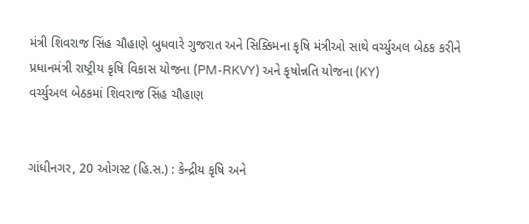મંત્રી શિવરાજ સિંહ ચૌહાણે બુધવારે ગુજરાત અને સિક્કિમના કૃષિ મંત્રીઓ સાથે વર્ચ્યુઅલ બેઠક કરીને પ્રધાનમંત્રી રાષ્ટ્રીય કૃષિ વિકાસ યોજના (PM-RKVY) અને કૃષોન્નતિ યોજના (KY)
વર્ચ્યુઅલ બેઠકમાં શિવરાજ સિંહ ચૌહાણ


ગાંધીનગર, 20 ઓગસ્ટ (હિ.સ.) : કેન્દ્રીય કૃષિ અને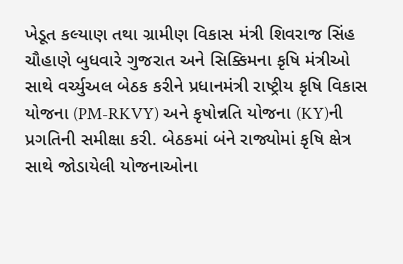ખેડૂત કલ્યાણ તથા ગ્રામીણ વિકાસ મંત્રી શિવરાજ સિંહ ચૌહાણે બુધવારે ગુજરાત અને સિક્કિમના કૃષિ મંત્રીઓ સાથે વર્ચ્યુઅલ બેઠક કરીને પ્રધાનમંત્રી રાષ્ટ્રીય કૃષિ વિકાસ યોજના (PM-RKVY) અને કૃષોન્નતિ યોજના (KY)ની પ્રગતિની સમીક્ષા કરી. બેઠકમાં બંને રાજ્યોમાં કૃષિ ક્ષેત્ર સાથે જોડાયેલી યોજનાઓના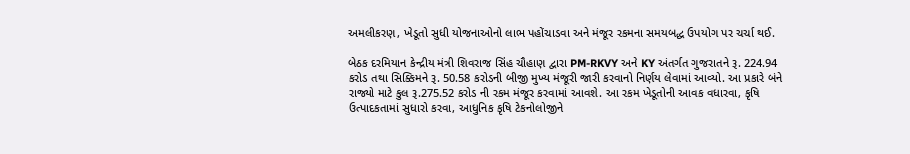અમલીકરણ, ખેડૂતો સુધી યોજનાઓનો લાભ પહોંચાડવા અને મંજૂર રકમના સમયબદ્ધ ઉપયોગ પર ચર્ચા થઈ.

બેઠક દરમિયાન કેન્દ્રીય મંત્રી શિવરાજ સિંહ ચૌહાણ દ્વારા PM-RKVY અને KY અંતર્ગત ગુજરાતને રૂ. 224.94 કરોડ તથા સિક્કિમને રૂ. 50.58 કરોડની બીજી મુખ્ય મંજૂરી જારી કરવાનો નિર્ણય લેવામાં આવ્યો. આ પ્રકારે બંને રાજ્યો માટે કુલ રૂ.275.52 કરોડ ની રકમ મંજૂર કરવામાં આવશે. આ રકમ ખેડૂતોની આવક વધારવા, કૃષિ ઉત્પાદકતામાં સુધારો કરવા, આધુનિક કૃષિ ટેકનોલોજીને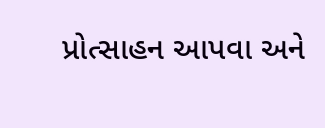પ્રોત્સાહન આપવા અને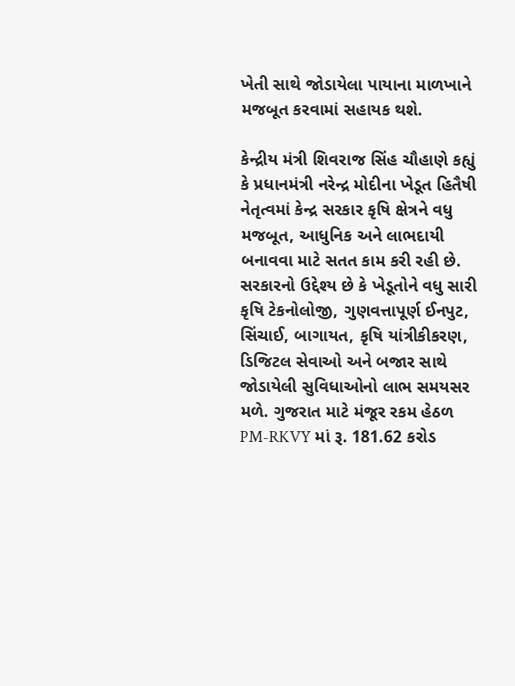ખેતી સાથે જોડાયેલા પાયાના માળખાને મજબૂત કરવામાં સહાયક થશે.

કેન્દ્રીય મંત્રી શિવરાજ સિંહ ચૌહાણે કહ્યું કે પ્રધાનમંત્રી નરેન્દ્ર મોદીના ખેડૂત હિતૈષી નેતૃત્વમાં કેન્દ્ર સરકાર કૃષિ ક્ષેત્રને વધુ મજબૂત, આધુનિક અને લાભદાયી બનાવવા માટે સતત કામ કરી રહી છે. સરકારનો ઉદ્દેશ્ય છે કે ખેડૂતોને વધુ સારી કૃષિ ટેકનોલોજી, ગુણવત્તાપૂર્ણ ઈનપુટ, સિંચાઈ, બાગાયત, કૃષિ યાંત્રીકીકરણ, ડિજિટલ સેવાઓ અને બજાર સાથે જોડાયેલી સુવિધાઓનો લાભ સમયસર મળે. ગુજરાત માટે મંજૂર રકમ હેઠળ PM-RKVY માં રૂ. 181.62 કરોડ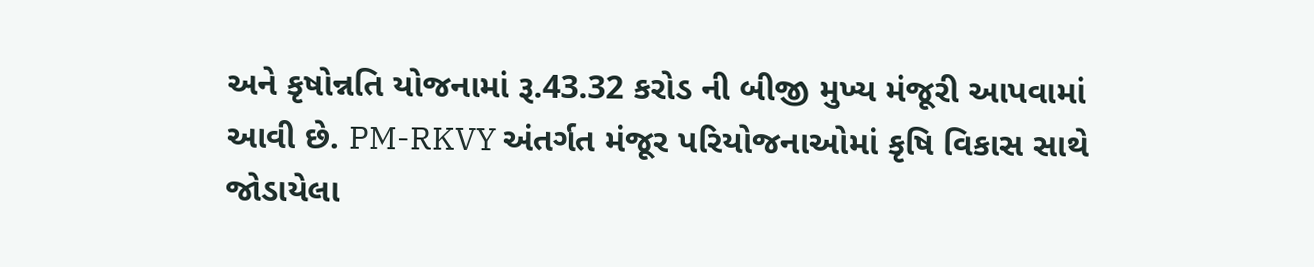અને કૃષોન્નતિ યોજનામાં રૂ.43.32 કરોડ ની બીજી મુખ્ય મંજૂરી આપવામાં આવી છે. PM-RKVY અંતર્ગત મંજૂર પરિયોજનાઓમાં કૃષિ વિકાસ સાથે જોડાયેલા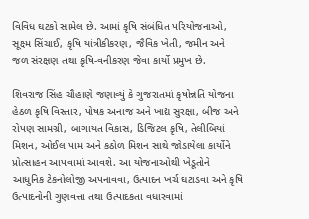વિવિધ ઘટકો સામેલ છે. આમાં કૃષિ સંબંધિત પરિયોજનાઓ, સૂક્ષ્મ સિંચાઈ, કૃષિ યાંત્રીકીકરણ, જૈવિક ખેતી, જમીન અને જળ સંરક્ષણ તથા કૃષિ-વનીકરણ જેવા કાર્યો પ્રમુખ છે.

શિવરાજ સિંહ ચૌહાણે જણાવ્યું કે ગુજરાતમાં કૃષોન્નતિ યોજના હેઠળ કૃષિ વિસ્તાર, પોષક અનાજ અને ખાદ્ય સુરક્ષા, બીજ અને રોપણ સામગ્રી, બાગાયત વિકાસ, ડિજિટલ કૃષિ, તેલીબિયાં મિશન, ઓઈલ પામ અને કઠોળ મિશન સાથે જોડાયેલા કાર્યોને પ્રોત્સાહન આપવામાં આવશે. આ યોજનાઓથી ખેડૂતોને આધુનિક ટેકનોલોજી અપનાવવા, ઉત્પાદન ખર્ચ ઘટાડવા અને કૃષિ ઉત્પાદનોની ગુણવત્તા તથા ઉત્પાદકતા વધારવામાં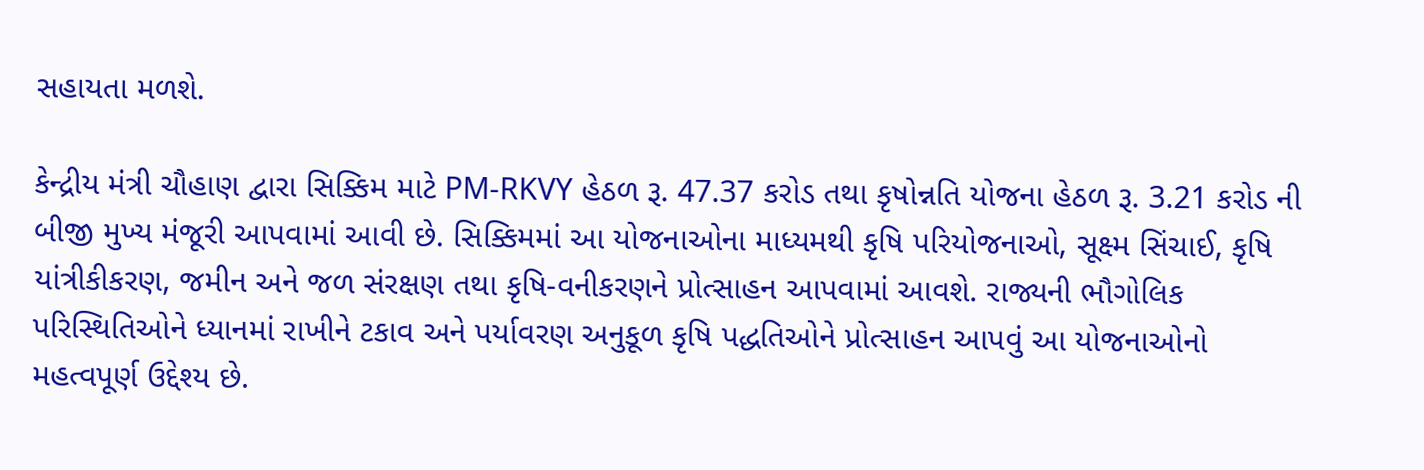સહાયતા મળશે.

કેન્દ્રીય મંત્રી ચૌહાણ દ્વારા સિક્કિમ માટે PM-RKVY હેઠળ રૂ. 47.37 કરોડ તથા કૃષોન્નતિ યોજના હેઠળ રૂ. 3.21 કરોડ ની બીજી મુખ્ય મંજૂરી આપવામાં આવી છે. સિક્કિમમાં આ યોજનાઓના માધ્યમથી કૃષિ પરિયોજનાઓ, સૂક્ષ્મ સિંચાઈ, કૃષિ યાંત્રીકીકરણ, જમીન અને જળ સંરક્ષણ તથા કૃષિ-વનીકરણને પ્રોત્સાહન આપવામાં આવશે. રાજ્યની ભૌગોલિક પરિસ્થિતિઓને ધ્યાનમાં રાખીને ટકાવ અને પર્યાવરણ અનુકૂળ કૃષિ પદ્ધતિઓને પ્રોત્સાહન આપવું આ યોજનાઓનો મહત્વપૂર્ણ ઉદ્દેશ્ય છે.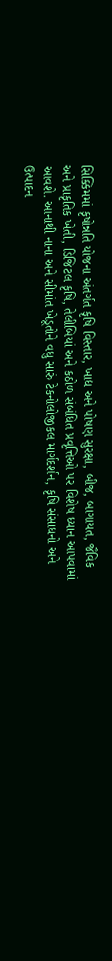સિક્કિમમાં કૃષોન્નતિ યોજના અંતર્ગત કૃષિ વિસ્તાર, ખાદ્ય અને પોષણ સુરક્ષા, બીજ, બાગાયત, જૈવિક અને પ્રાકૃતિક ખેતી, ડિજિટલ કૃષિ, તેલીબિયાં અને કઠોળ સંબંધિત પ્રવૃત્તિઓ પર વિશેષ ધ્યાન આપવામાં આવશે. આનાથી નાના અને સીમાંત ખેડૂતોને વધુ સારું ટેકનોલોજીકલ માર્ગદર્શન, કૃષિ સંસાધનો અને ઉત્પાદન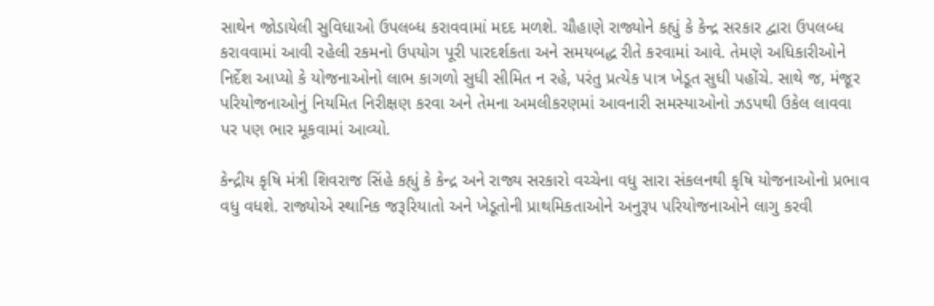સાથેન જોડાયેલી સુવિધાઓ ઉપલબ્ધ કરાવવામાં મદદ મળશે. ચૌહાણે રાજ્યોને કહ્યું કે કેન્દ્ર સરકાર દ્વારા ઉપલબ્ધ કરાવવામાં આવી રહેલી રકમનો ઉપયોગ પૂરી પારદર્શકતા અને સમયબદ્ધ રીતે કરવામાં આવે. તેમણે અધિકારીઓને નિર્દેશ આપ્યો કે યોજનાઓનો લાભ કાગળો સુધી સીમિત ન રહે, પરંતુ પ્રત્યેક પાત્ર ખેડૂત સુધી પહોંચે. સાથે જ, મંજૂર પરિયોજનાઓનું નિયમિત નિરીક્ષણ કરવા અને તેમના અમલીકરણમાં આવનારી સમસ્યાઓનો ઝડપથી ઉકેલ લાવવા પર પણ ભાર મૂકવામાં આવ્યો.

કેન્દ્રીય કૃષિ મંત્રી શિવરાજ સિંહે કહ્યું કે કેન્દ્ર અને રાજ્ય સરકારો વચ્ચેના વધુ સારા સંકલનથી કૃષિ યોજનાઓનો પ્રભાવ વધુ વધશે. રાજ્યોએ સ્થાનિક જરૂરિયાતો અને ખેડૂતોની પ્રાથમિકતાઓને અનુરૂપ પરિયોજનાઓને લાગુ કરવી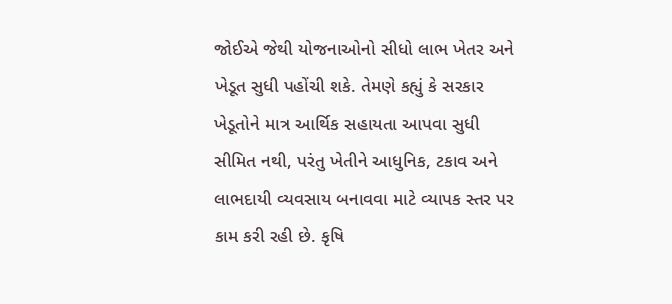જોઈએ જેથી યોજનાઓનો સીધો લાભ ખેતર અને ખેડૂત સુધી પહોંચી શકે. તેમણે કહ્યું કે સરકાર ખેડૂતોને માત્ર આર્થિક સહાયતા આપવા સુધી સીમિત નથી, પરંતુ ખેતીને આધુનિક, ટકાવ અને લાભદાયી વ્યવસાય બનાવવા માટે વ્યાપક સ્તર પર કામ કરી રહી છે. કૃષિ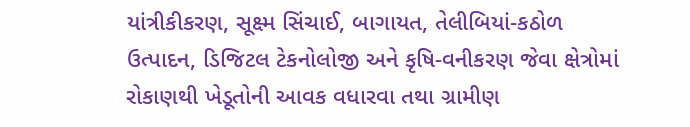યાંત્રીકીકરણ, સૂક્ષ્મ સિંચાઈ, બાગાયત, તેલીબિયાં-કઠોળ ઉત્પાદન, ડિજિટલ ટેકનોલોજી અને કૃષિ-વનીકરણ જેવા ક્ષેત્રોમાં રોકાણથી ખેડૂતોની આવક વધારવા તથા ગ્રામીણ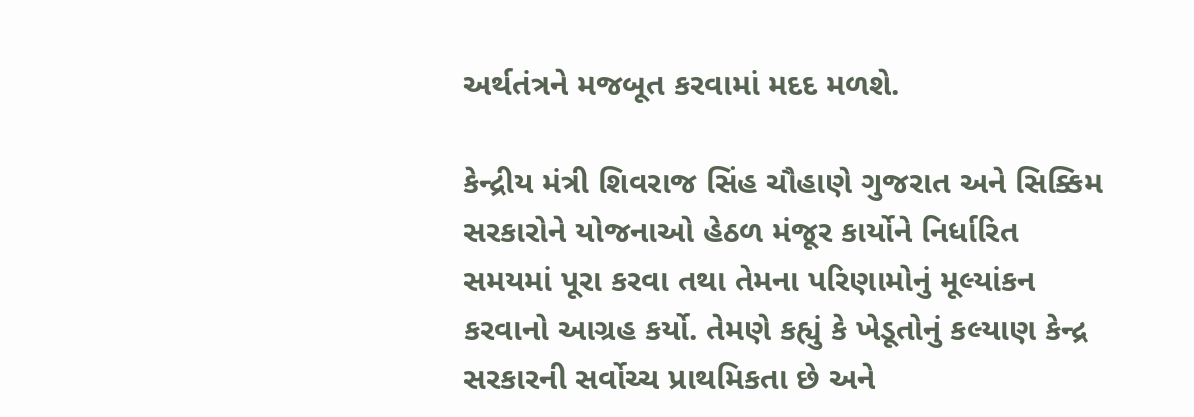અર્થતંત્રને મજબૂત કરવામાં મદદ મળશે.

કેન્દ્રીય મંત્રી શિવરાજ સિંહ ચૌહાણે ગુજરાત અને સિક્કિમ સરકારોને યોજનાઓ હેઠળ મંજૂર કાર્યોને નિર્ધારિત સમયમાં પૂરા કરવા તથા તેમના પરિણામોનું મૂલ્યાંકન કરવાનો આગ્રહ કર્યો. તેમણે કહ્યું કે ખેડૂતોનું કલ્યાણ કેન્દ્ર સરકારની સર્વોચ્ચ પ્રાથમિકતા છે અને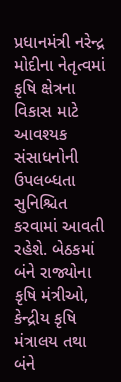પ્રધાનમંત્રી નરેન્દ્ર મોદીના નેતૃત્વમાં કૃષિ ક્ષેત્રના વિકાસ માટે આવશ્યક સંસાધનોની ઉપલબ્ધતા સુનિશ્ચિત કરવામાં આવતી રહેશે. બેઠકમાં બંને રાજ્યોના કૃષિ મંત્રીઓ, કેન્દ્રીય કૃષિ મંત્રાલય તથા બંને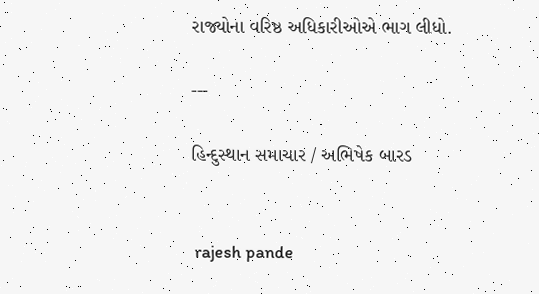રાજ્યોના વરિષ્ઠ અધિકારીઓએ ભાગ લીધો.

---

હિન્દુસ્થાન સમાચાર / અભિષેક બારડ


 rajesh pande